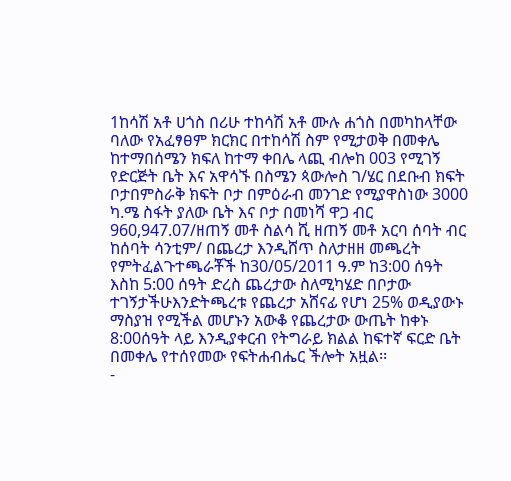1ከሳሽ አቶ ሀጎስ በሪሁ ተከሳሽ አቶ ሙሉ ሐጎስ በመካከላቸው ባለው የአፈፃፀም ክርክር በተከሳሽ ስም የሚታወቅ በመቀሌ ከተማበሰሜን ክፍለ ከተማ ቀበሌ ላጪ ብሎከ 003 የሚገኝ የድርጅት ቤት እና አዋሳኙ በስሜን ጳውሎስ ገ/ሄር በደቡብ ክፍት ቦታበምስራቅ ክፍት ቦታ በምዕራብ መንገድ የሚያዋስነው 3000 ካ.ሜ ስፋት ያለው ቤት እና ቦታ በመነሻ ዋጋ ብር 960,947.07/ዘጠኝ መቶ ስልሳ ሺ ዘጠኝ መቶ አርባ ሰባት ብር ከሰባት ሳንቲም/ በጨረታ እንዲሸጥ ስለታዘዘ መጫረት የምትፈልጉተጫራቾች ከ30/05/2011 ዓ.ም ከ3:00 ሰዓት እስከ 5:00 ሰዓት ድረስ ጨረታው ስለሚካሄድ በቦታው ተገኝታችሁእንድትጫረቱ የጨረታ አሸናፊ የሆነ 25% ወዲያውኑ ማስያዝ የሚችል መሆኑን አውቆ የጨረታው ውጤት ከቀኑ 8:00ሰዓት ላይ እንዲያቀርብ የትግራይ ክልል ከፍተኛ ፍርድ ቤት በመቀሌ የተሰየመው የፍትሐብሔር ችሎት አዟል፡፡
-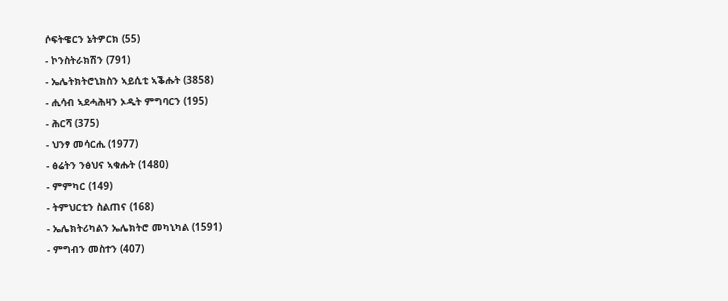ሶፍትዌርን ኔትዎርክ (55)
- ኮንስትራክሽን (791)
- ኤሌትክትሮኒክስን ኣይሲቲ ኣቕሑት (3858)
- ሒሳብ ኣደሓሕዛን ኦዲት ምግባርን (195)
- ሕርሻ (375)
- ህንፃ መሳርሒ (1977)
- ፅሬትን ንፅህና ኣቁሑት (1480)
- ምምካር (149)
- ትምህርቲን ስልጠና (168)
- ኤሌክትሪካልን ኤሌክትሮ መካኒካል (1591)
- ምግብን መስተን (407)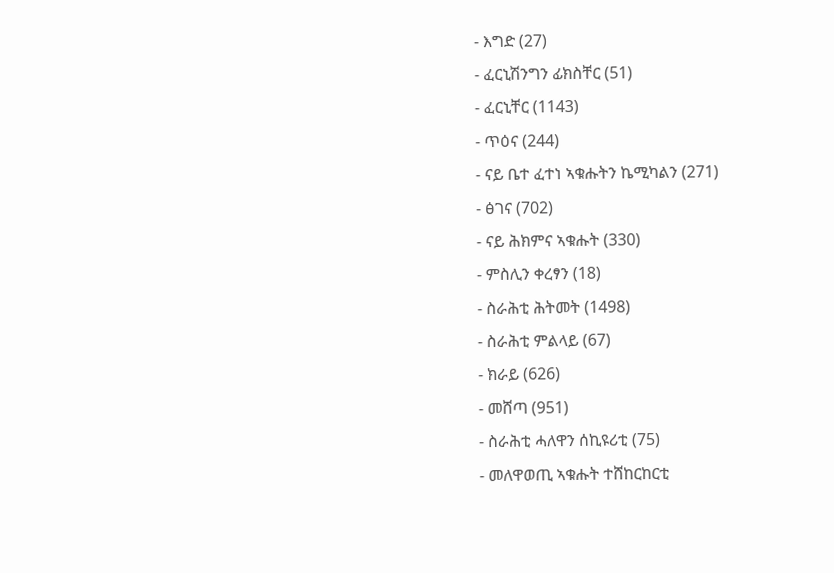- እግድ (27)
- ፈርኒሽንግን ፊክስቸር (51)
- ፈርኒቸር (1143)
- ጥዕና (244)
- ናይ ቤተ ፈተነ ኣቁሑትን ኬሚካልን (271)
- ፅገና (702)
- ናይ ሕክምና ኣቁሑት (330)
- ምስሊን ቀረፃን (18)
- ስራሕቲ ሕትመት (1498)
- ስራሕቲ ምልላይ (67)
- ክራይ (626)
- መሸጣ (951)
- ስራሕቲ ሓለዋን ሰኪዩሪቲ (75)
- መለዋወጢ ኣቁሑት ተሸከርከርቲ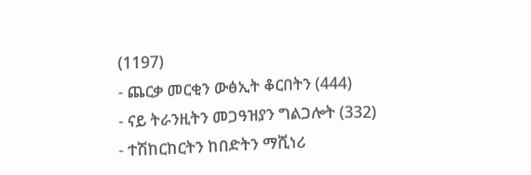(1197)
- ጨርቃ መርቂን ውፅኢት ቆርበትን (444)
- ናይ ትራንዚትን መጋዓዝያን ግልጋሎት (332)
- ተሽከርከርትን ከበድትን ማሺነሪ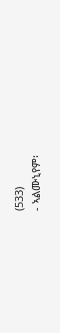(533)
- ኣልሙኒየም፡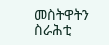መስትዋትን ስራሕቲ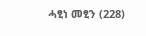ሓፂነ መፂን (228)